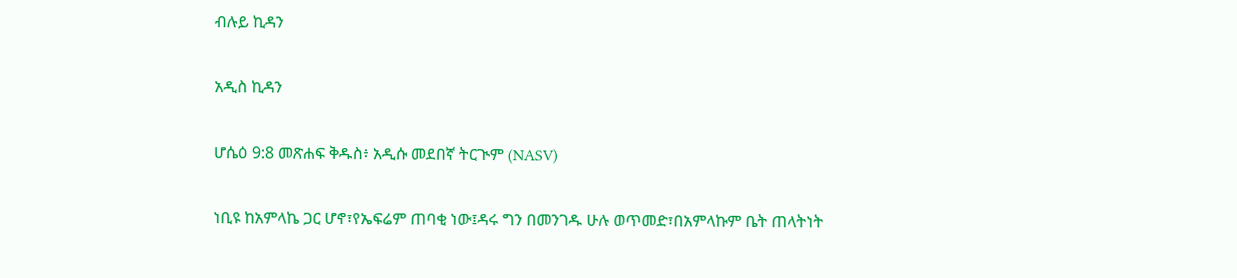ብሉይ ኪዳን

አዲስ ኪዳን

ሆሴዕ 9:8 መጽሐፍ ቅዱስ፥ አዲሱ መደበኛ ትርጒም (NASV)

ነቢዩ ከአምላኬ ጋር ሆኖ፣የኤፍሬም ጠባቂ ነው፤ዳሩ ግን በመንገዱ ሁሉ ወጥመድ፣በአምላኩም ቤት ጠላትነት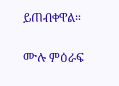ይጠብቀዋል።

ሙሉ ምዕራፍ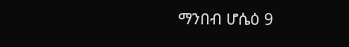ማንበብ ሆሴዕ 9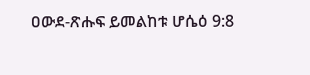ዐውደ-ጽሑፍ ይመልከቱ ሆሴዕ 9:8